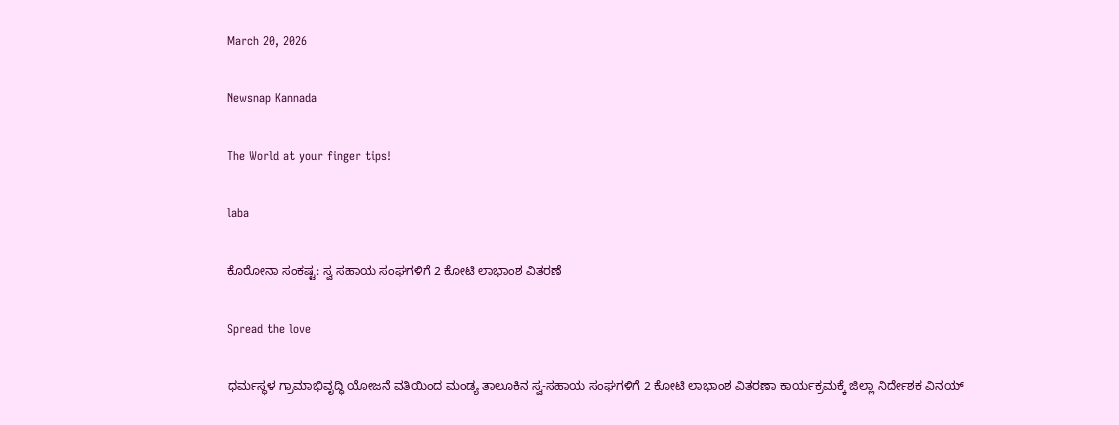March 20, 2026

Newsnap Kannada

The World at your finger tips!

laba

ಕೊರೋನಾ ಸಂಕಷ್ಟ: ಸ್ವ ಸಹಾಯ ಸಂಘಗಳಿಗೆ 2 ಕೋಟಿ ಲಾಭಾಂಶ ವಿತರಣೆ

Spread the love

ಧರ್ಮಸ್ಥಳ ಗ್ರಾಮಾಭಿವೃದ್ಧಿ ಯೋಜನೆ ವತಿಯಿಂದ ಮಂಡ್ಯ ತಾಲೂಕಿನ ಸ್ವ-ಸಹಾಯ ಸಂಘಗಳಿಗೆ 2 ಕೋಟಿ ಲಾಭಾಂಶ ವಿತರಣಾ ಕಾರ್ಯಕ್ರಮಕ್ಕೆ ಜಿಲ್ಲಾ ನಿರ್ದೇಶಕ ವಿನಯ್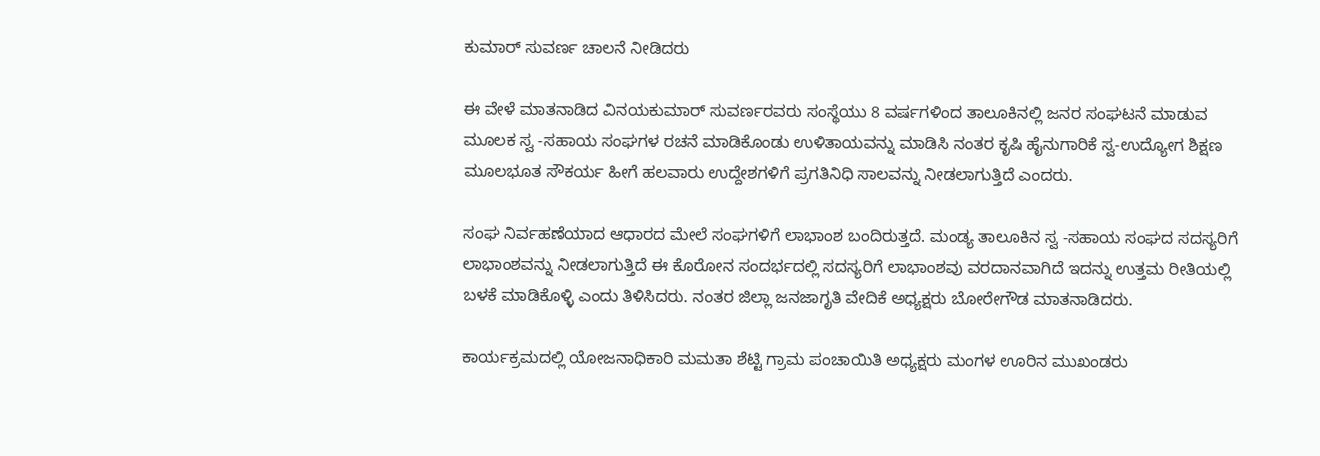ಕುಮಾರ್ ಸುವರ್ಣ ಚಾಲನೆ ನೀಡಿದರು

ಈ ವೇಳೆ ಮಾತನಾಡಿದ ವಿನಯಕುಮಾರ್ ಸುವರ್ಣರವರು ಸಂಸ್ಥೆಯು 8 ವರ್ಷಗಳಿಂದ ತಾಲೂಕಿನಲ್ಲಿ ಜನರ ಸಂಘಟನೆ ಮಾಡುವ ಮೂಲಕ ಸ್ವ -ಸಹಾಯ ಸಂಘಗಳ ರಚನೆ ಮಾಡಿಕೊಂಡು ಉಳಿತಾಯವನ್ನು ಮಾಡಿಸಿ ನಂತರ ಕೃಷಿ ಹೈನುಗಾರಿಕೆ ಸ್ವ-ಉದ್ಯೋಗ ಶಿಕ್ಷಣ ಮೂಲಭೂತ ಸೌಕರ್ಯ ಹೀಗೆ ಹಲವಾರು ಉದ್ದೇಶಗಳಿಗೆ ಪ್ರಗತಿನಿಧಿ ಸಾಲವನ್ನು ನೀಡಲಾಗುತ್ತಿದೆ ‌ಎಂದರು.

ಸಂಘ ನಿರ್ವಹಣೆಯಾದ ಆಧಾರದ ಮೇಲೆ ಸಂಘಗಳಿಗೆ ಲಾಭಾಂಶ ಬಂದಿರುತ್ತದೆ. ಮಂಡ್ಯ ತಾಲೂಕಿನ ಸ್ವ -ಸಹಾಯ ಸಂಘದ ಸದಸ್ಯರಿಗೆ ಲಾಭಾಂಶವನ್ನು ನೀಡಲಾಗುತ್ತಿದೆ ಈ ಕೊರೋನ ಸಂದರ್ಭದಲ್ಲಿ ಸದಸ್ಯರಿಗೆ ಲಾಭಾಂಶವು ವರದಾನವಾಗಿದೆ ಇದನ್ನು ಉತ್ತಮ ರೀತಿಯಲ್ಲಿ ಬಳಕೆ ಮಾಡಿಕೊಳ್ಳಿ ಎಂದು ತಿಳಿಸಿದರು. ನಂತರ ಜಿಲ್ಲಾ ಜನಜಾಗೃತಿ ವೇದಿಕೆ ಅಧ್ಯಕ್ಷರು ಬೋರೇಗೌಡ ಮಾತನಾಡಿದರು.

ಕಾರ್ಯಕ್ರಮದಲ್ಲಿ ಯೋಜನಾಧಿಕಾರಿ ಮಮತಾ ಶೆಟ್ಟಿ ಗ್ರಾಮ ಪಂಚಾಯಿತಿ ಅಧ್ಯಕ್ಷರು ಮಂಗಳ ಊರಿನ ಮುಖಂಡರು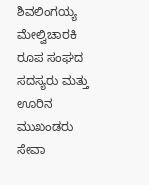ಶಿವಲಿಂಗಯ್ಯ ಮೇಲ್ವಿಚಾರಕಿ ರೂಪ ಸಂಘದ ಸದಸ್ಯರು ಮತ್ತು ಊರಿನ ಮುಖಂಡರು ಸೇವಾ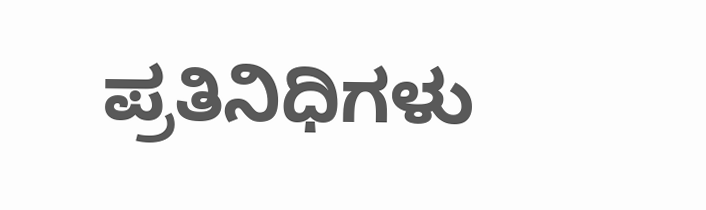ಪ್ರತಿನಿಧಿಗಳು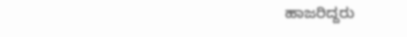ಹಾಜರಿದ್ದರು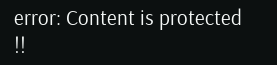error: Content is protected !!